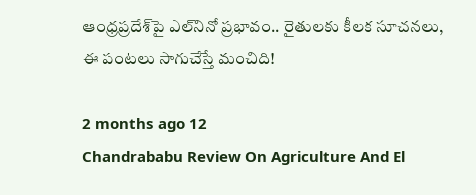ఆంధ్రప్రదేశ్‌పై ఎల్‌నినో ప్రభావం.. రైతులకు కీలక సూచనలు, ఈ పంటలు సాగుచేస్తే మంచిది!

2 months ago 12
Chandrababu Review On Agriculture And El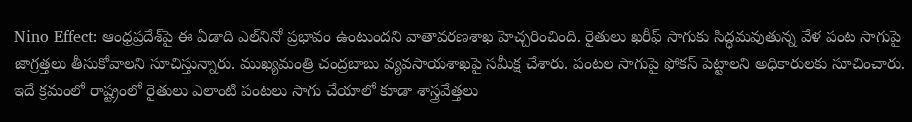Nino Effect: ఆంధ్రప్రదేశ్‌పై ఈ ఏడాది ఎల్‌నినో ప్రభావం ఉంటుందని వాతావరణశాఖ హెచ్చరించింది. రైతులు ఖరీఫ్ సాగుకు సిద్ధమవుతున్న వేళ పంట సాగుపై జాగ్రత్తలు తీసుకోవాలని సూచిస్తున్నారు. ముఖ్యమంత్రి చంద్రబాబు వ్యవసాయశాఖపై సమీక్ష చేశారు. పంటల సాగుపై ఫోకస్ పెట్టాలని అధికారులకు సూచించారు. ఇదే క్రమంలో రాష్ట్రంలో రైతులు ఎలాంటి పంటలు సాగు చేయాలో కూడా శాస్త్రవేత్తలు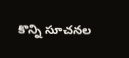కొన్ని సూచనల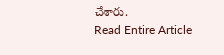చేశారు.
Read Entire Article